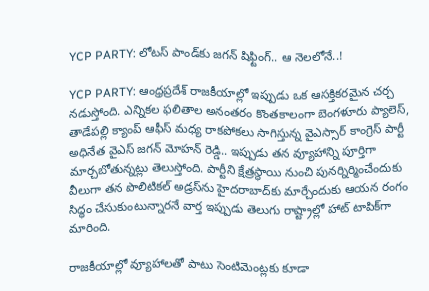YCP PARTY: లోటస్ పాండ్‌కు జ‌గ‌న్ షిఫ్టింగ్‌.. ఆ నెల‌లోనే..!

YCP PARTY: ఆంధ్రప్రదేశ్ రాజకీయాల్లో ఇప్పుడు ఒక ఆసక్తికరమైన చర్చ నడుస్తోంది. ఎన్నికల ఫలితాల అనంతరం కొంతకాలంగా బెంగళూరు ప్యాలెస్, తాడేపల్లి క్యాంప్ ఆఫీస్ మధ్య రాకపోకలు సాగిస్తున్న వైఎస్సార్ కాంగ్రెస్ పార్టీ అధినేత వైఎస్ జగన్ మోహన్ రెడ్డి.. ఇప్పుడు తన వ్యూహాన్ని పూర్తిగా మార్చబోతున్నట్లు తెలుస్తోంది. పార్టీని క్షేత్రస్థాయి నుంచి పునర్నిర్మించేందుకు వీలుగా తన పొలిటికల్ అడ్రస్‌ను హైదరాబాద్‌కు మార్చేందుకు ఆయన రంగం సిద్ధం చేసుకుంటున్నారనే వార్త ఇప్పుడు తెలుగు రాష్ట్రాల్లో హాట్ టాపిక్‌గా మారింది.

రాజకీయాల్లో వ్యూహాలతో పాటు సెంటిమెంట్లకు కూడా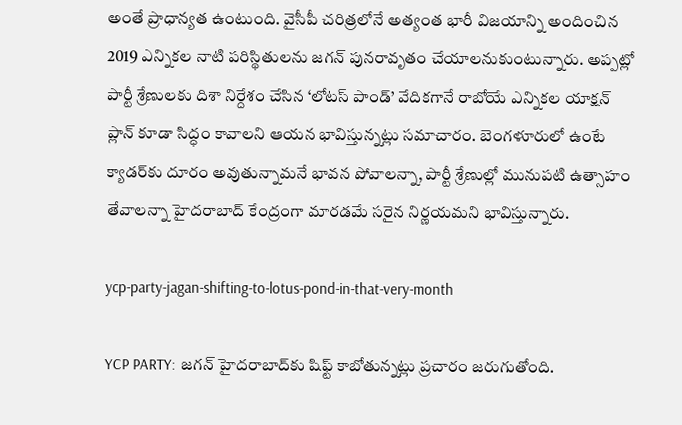అంతే ప్రాధాన్యత ఉంటుంది. వైసీపీ చరిత్రలోనే అత్యంత భారీ విజయాన్ని అందించిన 2019 ఎన్నికల నాటి పరిస్థితులను జగన్ పునరావృతం చేయాలనుకుంటున్నారు. అప్పట్లో పార్టీ శ్రేణులకు దిశా నిర్దేశం చేసిన ‘లోటస్ పాండ్’ వేదికగానే రాబోయే ఎన్నికల యాక్షన్ ప్లాన్ కూడా సిద్ధం కావాలని ఆయన భావిస్తున్నట్లు సమాచారం. బెంగళూరులో ఉంటే క్యాడర్‌కు దూరం అవుతున్నామనే భావన పోవాలన్నా, పార్టీ శ్రేణుల్లో మునుపటి ఉత్సాహం తేవాలన్నా హైదరాబాద్ కేంద్రంగా మారడమే సరైన నిర్ణయమని భావిస్తున్నారు.

ycp-party-jagan-shifting-to-lotus-pond-in-that-very-month

YCP PARTY: జగన్ హైదరాబాద్‌కు షిఫ్ట్ కాబోతున్నట్లు ప్రచారం జరుగుతోంది.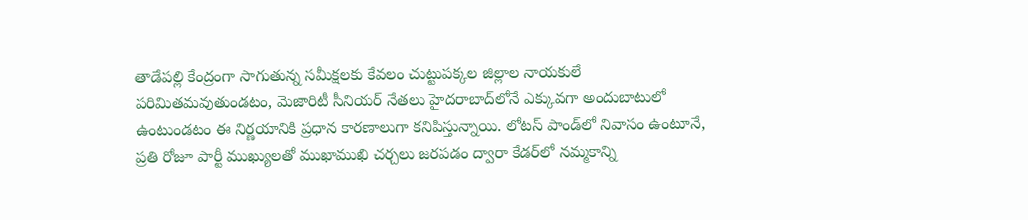తాడేపల్లి కేంద్రంగా సాగుతున్న సమీక్షలకు కేవలం చుట్టుపక్కల జిల్లాల నాయకులే పరిమితమవుతుండటం, మెజారిటీ సీనియర్ నేతలు హైదరాబాద్‌లోనే ఎక్కువగా అందుబాటులో ఉంటుండటం ఈ నిర్ణయానికి ప్రధాన కారణాలుగా కనిపిస్తున్నాయి. లోటస్ పాండ్‌లో నివాసం ఉంటూనే, ప్రతి రోజూ పార్టీ ముఖ్యులతో ముఖాముఖి చర్చలు జరపడం ద్వారా కేడర్‌లో నమ్మకాన్ని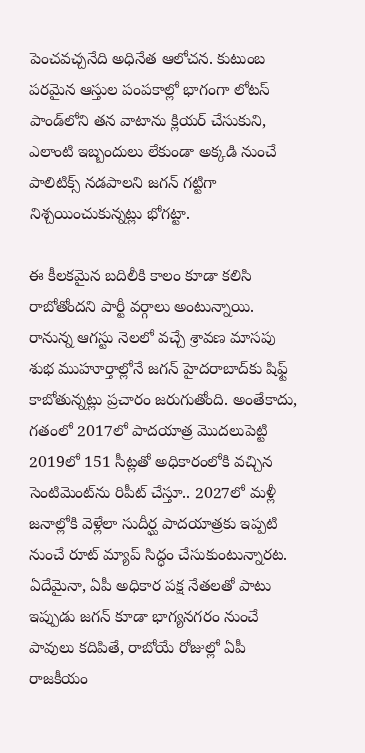పెంచవచ్చనేది అధినేత ఆలోచన. కుటుంబ పరమైన ఆస్తుల పంపకాల్లో భాగంగా లోటస్ పాండ్‌లోని తన వాటాను క్లియర్ చేసుకుని, ఎలాంటి ఇబ్బందులు లేకుండా అక్కడి నుంచే పాలిటిక్స్ నడపాలని జగన్ గట్టిగా నిశ్చయించుకున్నట్లు భోగట్టా.

ఈ కీలకమైన బదిలీకి కాలం కూడా కలిసి రాబోతోందని పార్టీ వర్గాలు అంటున్నాయి. రానున్న ఆగస్టు నెలలో వచ్చే శ్రావణ మాసపు శుభ ముహూర్తాల్లోనే జగన్ హైదరాబాద్‌కు షిఫ్ట్ కాబోతున్నట్లు ప్రచారం జరుగుతోంది. అంతేకాదు, గతంలో 2017లో పాదయాత్ర మొదలుపెట్టి 2019లో 151 సీట్ల‌తో అధికారంలోకి వచ్చిన సెంటిమెంట్‌ను రిపీట్ చేస్తూ.. 2027లో మళ్లీ జనాల్లోకి వెళ్లేలా సుదీర్ఘ పాదయాత్రకు ఇప్పటి నుంచే రూట్ మ్యాప్ సిద్ధం చేసుకుంటున్నారట. ఏదేమైనా, ఏపీ అధికార పక్ష నేతలతో పాటు ఇప్పుడు జగన్ కూడా భాగ్యనగరం నుంచే పావులు కదిపితే, రాబోయే రోజుల్లో ఏపీ రాజకీయం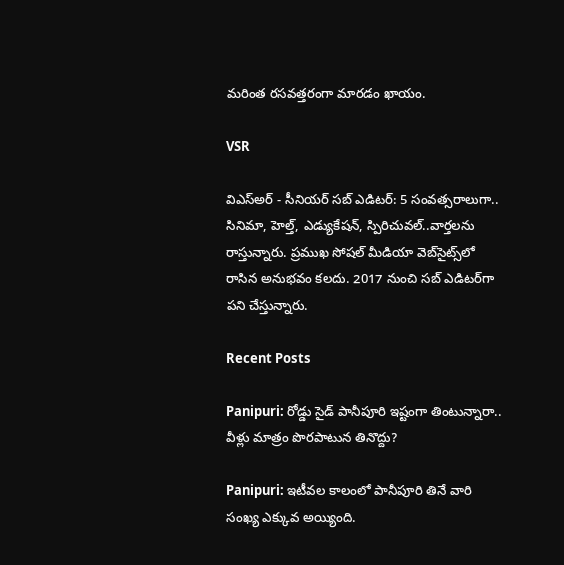మరింత రసవత్తరంగా మారడం ఖాయం.

VSR

విఎస్అర్ - సీనియర్ సబ్ ఎడిటర్: 5 సంవత్సరాలుగా.. సినిమా, హెల్త్, ఎడ్యుకేషన్, స్పిరిచువల్..వార్తలను రాస్తున్నారు. ప్రముఖ సోషల్ మీడియా వెబ్‌సైట్స్‌లో రాసిన అనుభవం కలదు. 2017 నుంచి సబ్ ఎడిటర్‌గా పని చేస్తున్నారు.

Recent Posts

Panipuri: రోడ్డు సైడ్ పానీపూరి ఇష్టంగా తింటున్నారా.. వీళ్లు మాత్రం పొరపాటున తినొద్దు?

Panipuri: ఇటీవల కాలంలో పానీపూరి తినే వారి సంఖ్య ఎక్కువ అయ్యింది.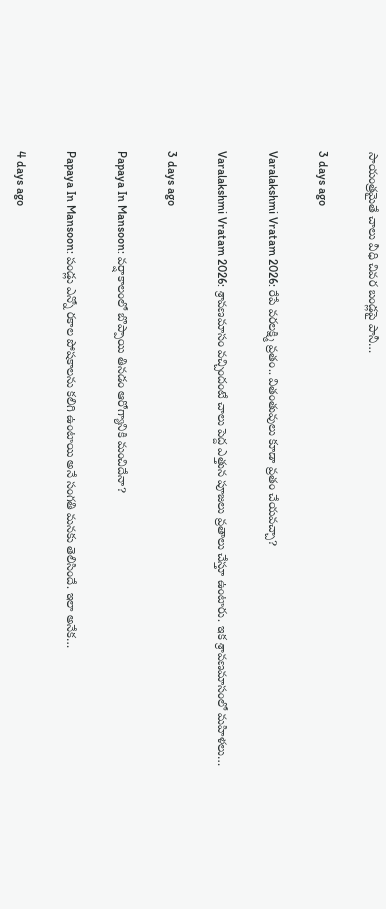సాయంత్రమైతే చాలు వీధి చివర బండ్లపై పానీ…

3 days ago

Varalakshmi Vratam 2026: రేపే వరలక్ష్మి వ్రతం.. వితంతువులు కూడా వ్రతం చేయవచ్చా?

Varalakshmi Vratam 2026: శ్రావణమాసం వచ్చిందంటే చాలు పెద్ద ఎత్తున పూజలు వ్రతాలు చేస్తూ ఉంటారు. ఇక శ్రావణమాసంలో మహిళలు…

3 days ago

Papaya In Mansoon: వర్షాకాలంలో బొప్పాయి తినడం ఆరోగ్యానికి మంచిదేనా?

Papaya In Mansoon: పండ్లు ఎన్నో రకాల పోషకాలను కలిగి ఉంటాయి అనే సంగతి మనకు తెలిసిందే. ఇలా అనేక…

4 days ago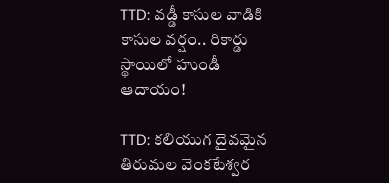TTD: వడ్డీ కాసుల వాడికి కాసుల వర్షం.. రికార్డు స్థాయిలో హుండీ ఆదాయం!

TTD: కలియుగ దైవమైన తిరుమల వెంకటేశ్వర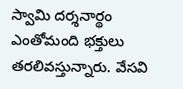స్వామి దర్శనార్థం ఎంతోమంది భక్తులు తరలివస్తున్నారు. వేసవి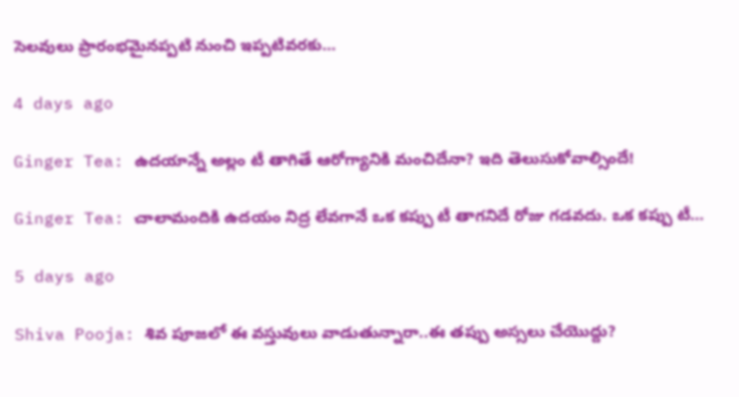సెలవులు ప్రారంభమైనప్పటి నుంచి ఇప్పటివరకు…

4 days ago

Ginger Tea: ఉదయాన్నే అల్లం టీ తాగితే ఆరోగ్యానికి మంచిదేనా? ఇది తెలుసుకోవాల్సిందే!

Ginger Tea: చాలామందికి ఉదయం నిద్ర లేవగానే ఒక కప్పు టీ తాగనిదే రోజు గడవదు. ఒక కప్పు టీ…

5 days ago

Shiva Pooja: శివ పూజలో ఈ వస్తువులు వాడుతున్నారా..ఈ తప్పు అస్సలు చేయొద్దు?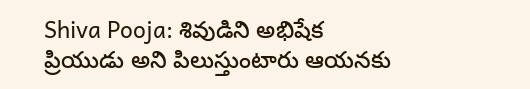Shiva Pooja: శివుడిని అభిషేక ప్రియుడు అని పిలుస్తుంటారు ఆయనకు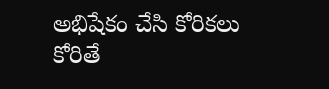అభిషేకం చేసి కోరికలు కోరితే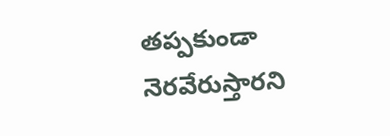తప్పకుండా నెరవేరుస్తారని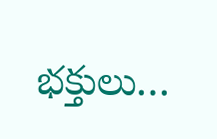భక్తులు…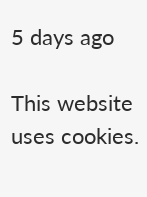5 days ago

This website uses cookies.